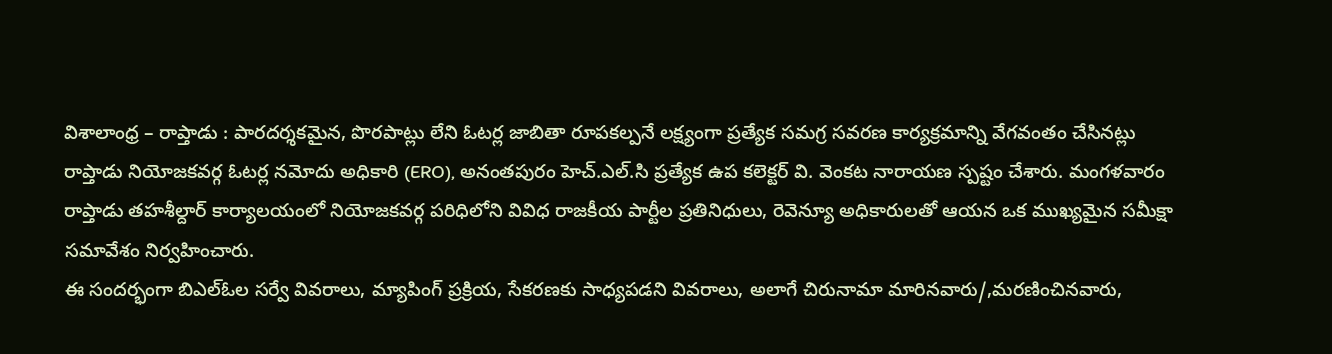విశాలాంధ్ర – రాప్తాడు : పారదర్శకమైన, పొరపాట్లు లేని ఓటర్ల జాబితా రూపకల్పనే లక్ష్యంగా ప్రత్యేక సమగ్ర సవరణ కార్యక్రమాన్ని వేగవంతం చేసినట్లు రాప్తాడు నియోజకవర్గ ఓటర్ల నమోదు అధికారి (ERO), అనంతపురం హెచ్.ఎల్.సి ప్రత్యేక ఉప కలెక్టర్ వి. వెంకట నారాయణ స్పష్టం చేశారు. మంగళవారం రాప్తాడు తహశీల్దార్ కార్యాలయంలో నియోజకవర్గ పరిధిలోని వివిధ రాజకీయ పార్టీల ప్రతినిధులు, రెవెన్యూ అధికారులతో ఆయన ఒక ముఖ్యమైన సమీక్షా సమావేశం నిర్వహించారు.
ఈ సందర్భంగా బిఎల్ఓల సర్వే వివరాలు, మ్యాపింగ్ ప్రక్రియ, సేకరణకు సాధ్యపడని వివరాలు, అలాగే చిరునామా మారినవారు/,మరణించినవారు,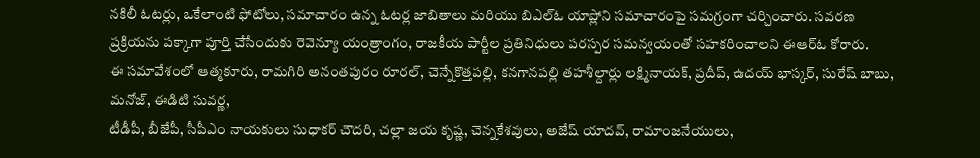నకిలీ ఓటర్లు, ఒకేలాంటి ఫోటోలు, సమాచారం ఉన్న ఓటర్ల జాబితాలు మరియు బిఎల్ఓ యాప్లోని సమాచారంపై సమగ్రంగా చర్చించారు. సవరణ ప్రక్రియను పక్కాగా పూర్తి చేసేందుకు రెవెన్యూ యంత్రాంగం, రాజకీయ పార్టీల ప్రతినిధులు పరస్పర సమన్వయంతో సహకరించాలని ఈఆర్ఓ కోరారు.
ఈ సమావేశంలో ఆత్మకూరు, రామగిరి అనంతపురం రూరల్, చెన్నేకొత్తపల్లి, కనగానపల్లి తహశీల్దార్లు లక్ష్మినాయక్, ప్రదీప్, ఉదయ్ భాస్కర్, సురేష్ బాబు, మనోజ్, ఈడిటి సువర్ణ,
టీడీపీ, బీజేపీ, సీపీఎం నాయకులు సుధాకర్ చౌదరి, చల్లా జయ కృష్ణ, చెన్నకేశవులు, అజేష్ యాదవ్, రామాంజనేయులు,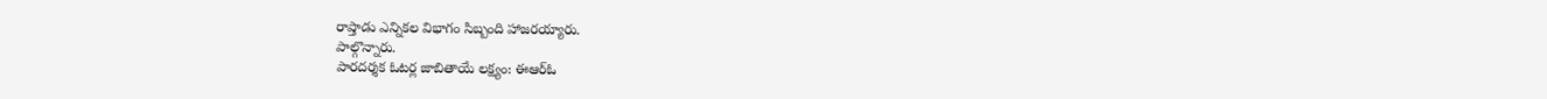రాప్తాడు ఎన్నికల విభాగం సిబ్బంది హాజరయ్యారు.
పాల్గొన్నారు.
పారదర్శక ఓటర్ల జాబితాయే లక్ష్యం: ఈఆర్ఓ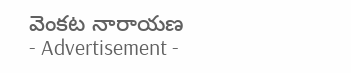వెంకట నారాయణ
- Advertisement -